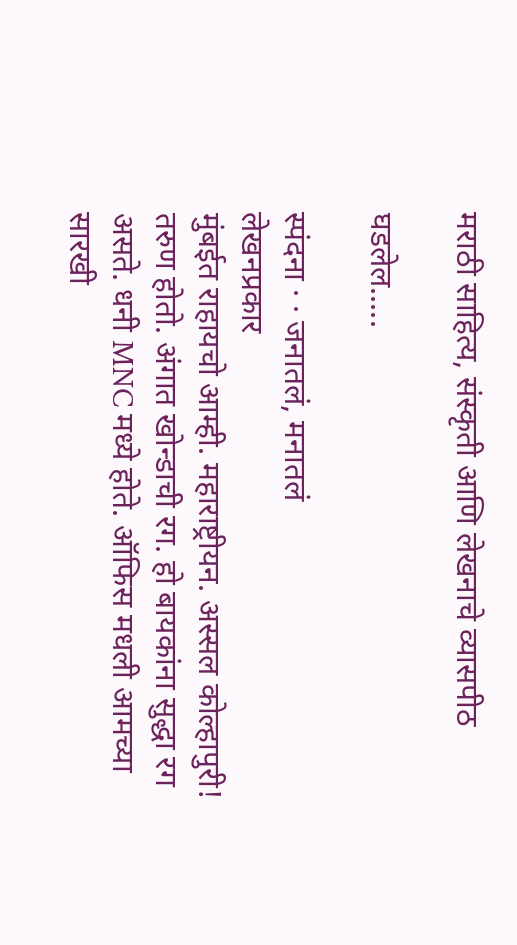मराठी साहित्य, संस्कृती आणि लेखनाचे व्यासपीठ

घडलेल.....

स्पंदना · · जनातलं, मनातलं
लेखनप्रकार
मुंबईत राहायचो आम्ही. महाराष्ट्रीयन. अस्सल कोल्हापुरी! तरुण होतो. अंगात खोन्डाची रग. हो बायकांना सुद्धा रग असते. धनी MNC मध्ये होते. ऑफिस मधली आमच्या सारखी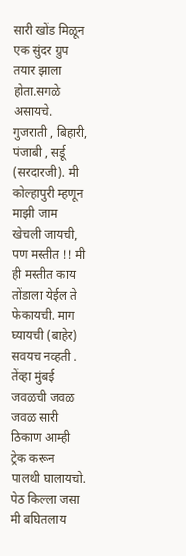सारी खोंड मिळून एक सुंदर ग्रुप तयार झाला होता.सगळे असायचे. गुजराती , बिहारी, पंजाबी , सर्डू (सरदारजी). मी कोल्हापुरी म्हणून माझी जाम खेचली जायची, पण मस्तीत !! मी ही मस्तीत काय तोंडाला येईल ते फेकायची. माग घ्यायची (बाहेर) सवयच नव्हती . तेंव्हा मुंबई जवळची जवळ जवळ सारी ठिकाण आम्ही ट्रेक करून पालथी घालायचो. पेठ किल्ला जसा मी बघितलाय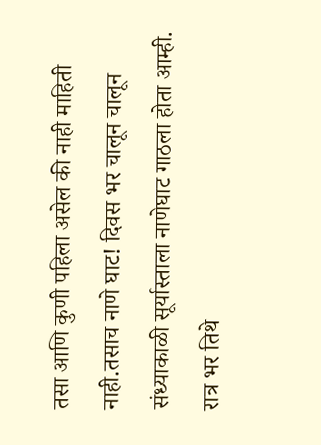तसा आणि कुणी पहिला असेल की नाही माहिती नाही.तसाच नाणे घाट! दिवस भर चालून चालून संध्याकाळी सूर्यास्ताला नाणेघाट गाठला होता आम्ही. रात्र भर तिथे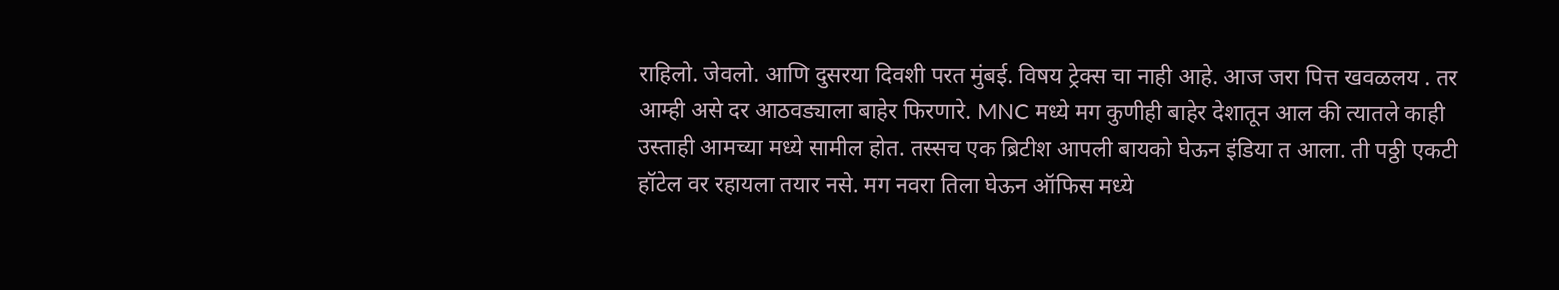राहिलो. जेवलो. आणि दुसरया दिवशी परत मुंबई. विषय ट्रेक्स चा नाही आहे. आज जरा पित्त खवळलय . तर आम्ही असे दर आठवड्याला बाहेर फिरणारे. MNC मध्ये मग कुणीही बाहेर देशातून आल की त्यातले काही उस्ताही आमच्या मध्ये सामील होत. तस्सच एक ब्रिटीश आपली बायको घेऊन इंडिया त आला. ती पठ्ठी एकटी हॉटेल वर रहायला तयार नसे. मग नवरा तिला घेऊन ऑफिस मध्ये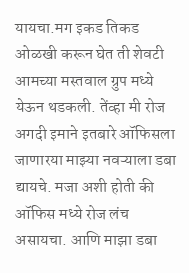यायचा.मग इकड तिकड ओळखी करून घेत ती शेवटी आमच्या मस्तवाल ग्रुप मध्ये येऊन थडकली. तेंव्हा मी रोज अगदी इमाने इतबारे ऑफिसला जाणारया माझ्या नवऱ्याला डबा द्यायचे. मजा अशी होती की ऑफिस मध्ये रोज लंच असायचा. आणि माझा डबा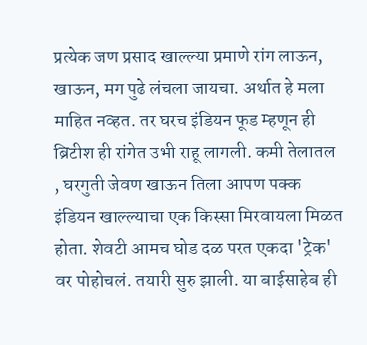प्रत्येक जण प्रसाद खाल्ल्या प्रमाणे रांग लाऊन, खाऊन, मग पुढे लंचला जायचा. अर्थात हे मला माहित नव्हत. तर घरच इंडियन फूड म्हणून ही ब्रिटीश ही रांगेत उभी राहू लागली. कमी तेलातल , घरगुती जेवण खाऊन तिला आपण पक्क इंडियन खाल्ल्याचा एक किस्सा मिरवायला मिळत होता. शेवटी आमच घोड दळ परत एकदा 'ट्रेक' वर पोहोचलं. तयारी सुरु झाली. या बाईसाहेब ही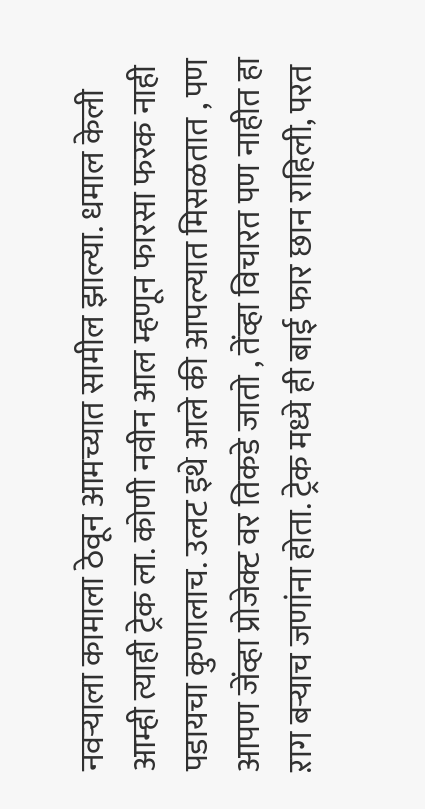नवऱ्याला कामाला ठेवून आमच्यात सामील झाल्या. धमाल केली आम्ही त्याही ट्रेक ला. कोणी नवीन आल म्हणून फारसा फरक नाही पडायचा कुणालाच. उलट इथे आले की आपल्यात मिसळतात , पण आपण जेंव्हा प्रोजेक्ट वर तिकडे जातो , तेंव्हा विचारत पण नाहीत हा ऱाग बऱ्याच जणांना होता. ट्रेक मध्ये ही बाई फार छान राहिली, परत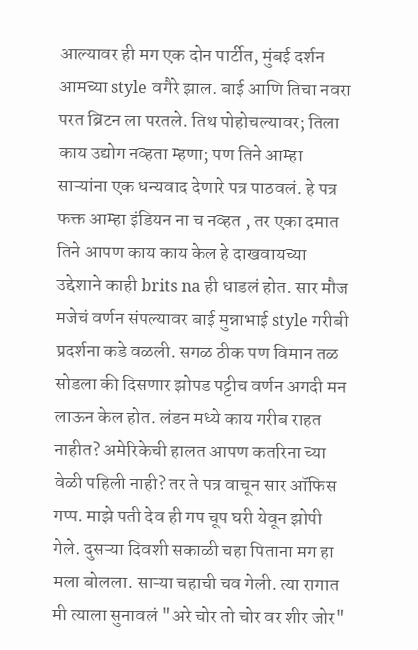आल्यावर ही मग एक दोन पार्टीत, मुंबई दर्शन आमच्या style वगैरे झाल. बाई आणि तिचा नवरा परत ब्रिटन ला परतले. तिथ पोहोचल्यावर; तिला काय उद्योग नव्हता म्हणा; पण तिने आम्हा साऱ्यांना एक धन्यवाद देणारे पत्र पाठवलं. हे पत्र फक्त आम्हा इंडियन ना च नव्हत , तर एका दमात तिने आपण काय काय केल हे दाखवायच्या उद्देशाने काही brits na ही धाडलं होत. सार मौज मजेचं वर्णन संपल्यावर बाई मुन्नाभाई style गरीबी प्रदर्शना कडे वळली. सगळ ठीक पण विमान तळ सोडला की दिसणार झोपड पट्टीच वर्णन अगदी मन लाऊन केल होत. लंडन मध्ये काय गरीब राहत नाहीत? अमेरिकेची हालत आपण कतरिना च्या वेळी पहिली नाही? तर ते पत्र वाचून सार ऑफिस गप्प. माझे पती देव ही गप चूप घरी येवून झोपी गेले. दुसऱ्या दिवशी सकाळी चहा पिताना मग हा मला बोलला. साऱ्या चहाची चव गेली. त्या रागात मी त्याला सुनावलं "अरे चोर तो चोर वर शीर जोर"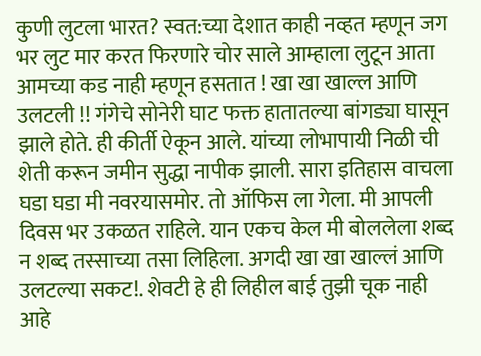कुणी लुटला भारत? स्वत:च्या देशात काही नव्हत म्हणून जग भर लुट मार करत फिरणारे चोर साले आम्हाला लुटून आता आमच्या कड नाही म्हणून हसतात ! खा खा खाल्ल आणि उलटली !! गंगेचे सोनेरी घाट फक्त हातातल्या बांगड्या घासून झाले होते. ही कीर्ती ऐकून आले. यांच्या लोभापायी निळी ची शेती करून जमीन सुद्धा नापीक झाली. सारा इतिहास वाचला घडा घडा मी नवरयासमोर. तो ऑफिस ला गेला. मी आपली दिवस भर उकळत राहिले. यान एकच केल मी बोललेला शब्द न शब्द तस्साच्या तसा लिहिला. अगदी खा खा खाल्लं आणि उलटल्या सकट!. शेवटी हे ही लिहील बाई तुझी चूक नाही आहे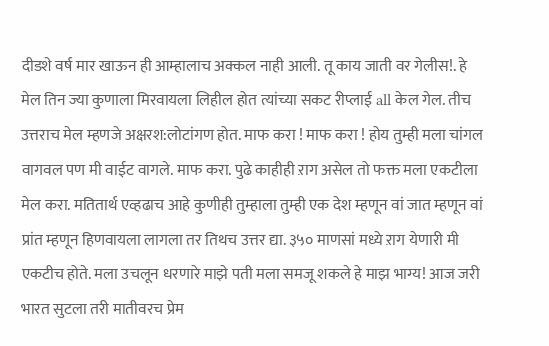दीडशे वर्ष मार खाऊन ही आम्हालाच अक्कल नाही आली. तू काय जाती वर गेलीस!. हे मेल तिन ज्या कुणाला मिरवायला लिहील होत त्यांच्या सकट रीप्लाई all केल गेल. तीच उत्तराच मेल म्हणजे अक्षरश:लोटांगण होत. माफ करा ! माफ करा ! होय तुम्ही मला चांगल वागवल पण मी वाईट वागले. माफ करा. पुढे काहीही ऱाग असेल तो फक्त मला एकटीला मेल करा. मतितार्थ एव्हढाच आहे कुणीही तुम्हाला तुम्ही एक देश म्हणून वां जात म्हणून वां प्रांत म्हणून हिणवायला लागला तर तिथच उत्तर द्या. ३५० माणसां मध्ये ऱाग येणारी मी एकटीच होते. मला उचलून धरणारे माझे पती मला समजू शकले हे माझ भाग्य! आज जरी भारत सुटला तरी मातीवरच प्रेम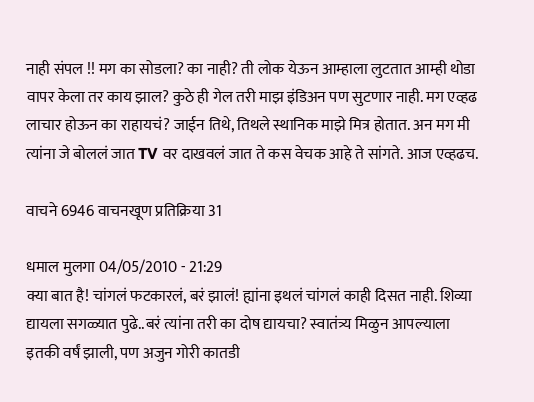नाही संपल !! मग का सोडला? का नाही? ती लोक येऊन आम्हाला लुटतात आम्ही थोडा वापर केला तर काय झाल? कुठे ही गेल तरी माझ इंडिअन पण सुटणार नाही. मग एव्हढ लाचार होऊन का राहायचं? जाईन तिथे, तिथले स्थानिक माझे मित्र होतात. अन मग मी त्यांना जे बोललं जात TV वर दाखवलं जात ते कस वेचक आहे ते सांगते. आज एव्हढच.

वाचने 6946 वाचनखूण प्रतिक्रिया 31

धमाल मुलगा 04/05/2010 - 21:29
क्या बात है! चांगलं फटकारलं, बरं झालं! ह्यांना इथलं चांगलं काही दिसत नाही. शिव्या द्यायला सगळ्यात पुढे..बरं त्यांना तरी का दोष द्यायचा? स्वातंत्र्य मिळुन आपल्याला इतकी वर्षं झाली, पण अजुन गोरी कातडी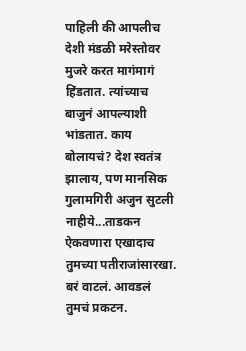पाहिली की आपलीच देशी मंडळी मरेस्तोवर मुजरे करत मागंमागं हिंडतात. त्यांच्याच बाजुनं आपल्याशी भांडतात. काय बोलायचं? देश स्वतंत्र झालाय, पण मानसिक गुलामगिरी अजुन सुटली नाहीये...ताडकन ऐकवणारा एखादाच तुमच्या पतीराजांसारखा. बरं वाटलं. आवडलं तुमचं प्रकटन.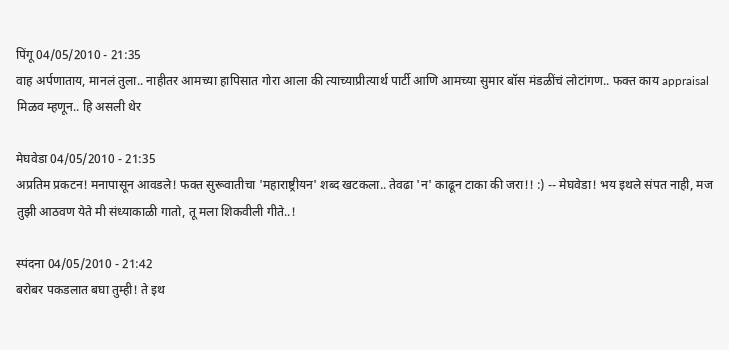पिंगू 04/05/2010 - 21:35
वाह अर्पणाताय, मानलं तुला.. नाहीतर आमच्या हापिसात गोरा आला की त्याच्याप्रीत्यार्थ पार्टी आणि आमच्या सुमार बॉस मंडळींचं लोटांगण.. फक्त काय appraisal मिळव म्हणून.. हि असली थेर

मेघवेडा 04/05/2010 - 21:35
अप्रतिम प्रकटन! मनापासून आवडले! फक्त सुरूवातीचा 'महाराष्ट्रीयन' शब्द खटकला.. तेवढा 'न' काढून टाका की जरा!! :) -- मेघवेडा! भय इथले संपत नाही, मज तुझी आठवण येते मी संध्याकाळी गातो, तू मला शिकवीली गीते..!

स्पंदना 04/05/2010 - 21:42
बरोबर पकडलात बघा तुम्ही! ते इथ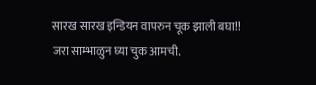सारख सारख इन्डियन वापरुन चूक झाली बघा!! जरा साम्भाळुन घ्या चुक आमची.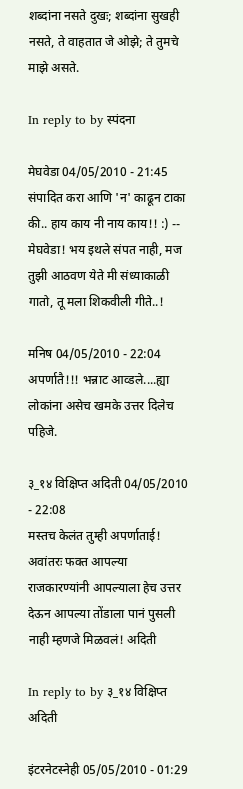शब्दांना नसते दुखः; शब्दांना सुखही नसते, ते वाहतात जे ओझे; ते तुमचे माझे असते.

In reply to by स्पंदना

मेघवेडा 04/05/2010 - 21:45
संपादित करा आणि 'न' काढून टाका की.. हाय काय नी नाय काय!! :) -- मेघवेडा! भय इथले संपत नाही, मज तुझी आठवण येते मी संध्याकाळी गातो, तू मला शिकवीली गीते..!

मनिष 04/05/2010 - 22:04
अपर्णातै!!! भन्नाट आव्डले....ह्या लोकांना असेच खमके उत्तर दिलेच पहिजे.

३_१४ विक्षिप्त अदिती 04/05/2010 - 22:08
मस्तच केलंत तुम्ही अपर्णाताई! अवांतरः फक्त आपल्या राजकारण्यांनी आपल्याला हेच उत्तर देऊन आपल्या तोंडाला पानं पुसली नाही म्हणजे मिळवलं! अदिती

In reply to by ३_१४ विक्षिप्त अदिती

इंटरनेटस्नेही 05/05/2010 - 01:29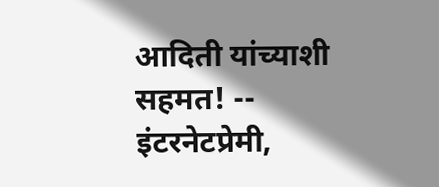आदिती यांच्याशी सहमत! -- इंटरनेटप्रेमी,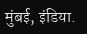मुंबई, इंडिया.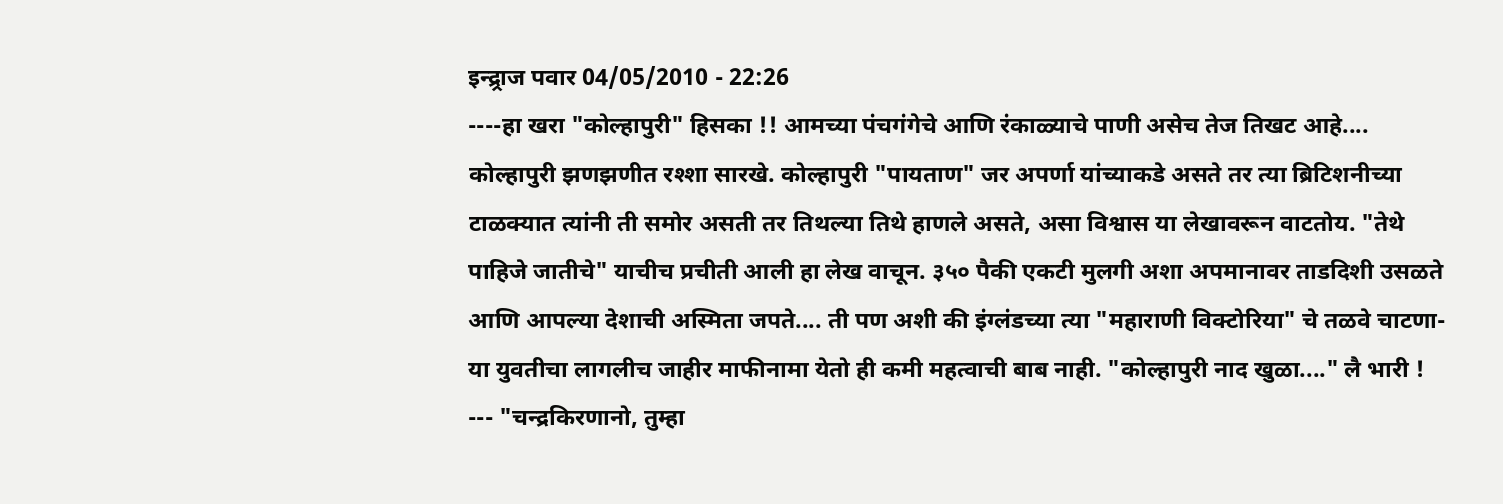इन्द्र्राज पवार 04/05/2010 - 22:26
----हा खरा "कोल्हापुरी" हिसका !! आमच्या पंचगंगेचे आणि रंकाळ्याचे पाणी असेच तेज तिखट आहे.... कोल्हापुरी झणझणीत रश्शा सारखे. कोल्हापुरी "पायताण" जर अपर्णा यांच्याकडे असते तर त्या ब्रिटिशनीच्या टाळक्यात त्यांनी ती समोर असती तर तिथल्या तिथे हाणले असते, असा विश्वास या लेखावरून वाटतोय. "तेथे पाहिजे जातीचे" याचीच प्रचीती आली हा लेख वाचून. ३५० पैकी एकटी मुलगी अशा अपमानावर ताडदिशी उसळते आणि आपल्या देशाची अस्मिता जपते.... ती पण अशी की इंग्लंडच्या त्या "महाराणी विक्टोरिया" चे तळवे चाटणा-या युवतीचा लागलीच जाहीर माफीनामा येतो ही कमी महत्वाची बाब नाही. "कोल्हापुरी नाद खुळा...." लै भारी ! --- "चन्द्रकिरणानो, तुम्हा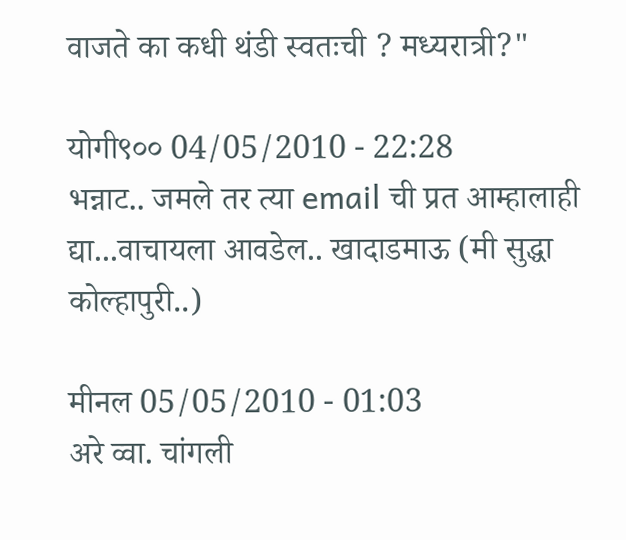वाजते का कधी थंडी स्वतःची ? मध्यरात्री?"

योगी९०० 04/05/2010 - 22:28
भन्नाट.. जमले तर त्या email ची प्रत आम्हालाही द्या...वाचायला आवडेल.. खादाडमाऊ (मी सुद्धा कोल्हापुरी..)

मीनल 05/05/2010 - 01:03
अरे व्वा. चांगली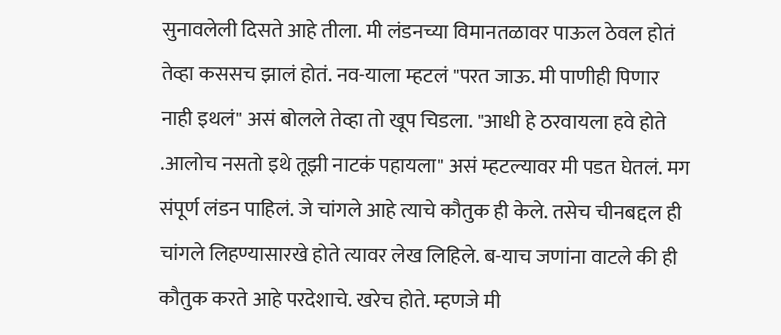सुनावलेली दिसते आहे तीला. मी लंडनच्या विमानतळावर पाऊल ठेवल होतं तेव्हा कससच झालं होतं. नव-याला म्हटलं "परत जाऊ. मी पाणीही पिणार नाही इथलं" असं बोलले तेव्हा तो खूप चिडला. "आधी हे ठरवायला हवे होते .आलोच नसतो इथे तूझी नाटकं पहायला" असं म्हटल्यावर मी पडत घेतलं. मग संपूर्ण लंडन पाहिलं. जे चांगले आहे त्याचे कौतुक ही केले. तसेच चीनबद्दल ही चांगले लिहण्यासारखे होते त्यावर लेख लिहिले. ब-याच जणांना वाटले की ही कौतुक करते आहे परदेशाचे. खरेच होते. म्हणजे मी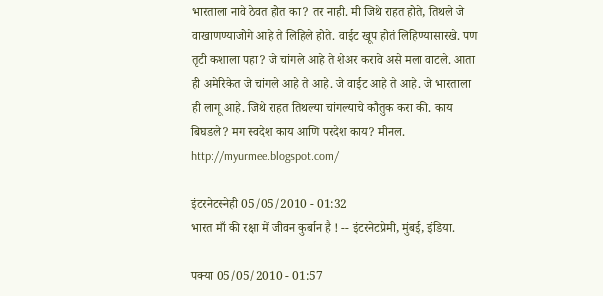भारताला नावे ठेवत होत का? तर नाही. मी जिथे राहत होते, तिथले जे वाखाणण्याजोगे आहे ते लिहिले होते. वाईट खूप होतं लिहिण्यासारखे. पण तृटी कशाला पहा? जे चांगले आहे ते शेअर करावे असे मला वाटले. आता ही अमेरिकेत जे चांगले आहे ते आहे. जे वाईट आहे ते आहे. जे भारताला ही लागू आहे. जिथे राहत तिथल्या चांगल्याचे कौतुक करा की. काय बिघडले? मग स्वदेश काय आणि परदेश काय? मीनल. http://myurmee.blogspot.com/

इंटरनेटस्नेही 05/05/2010 - 01:32
भारत माँ की रक्षा में जीवन कुर्बान है ! -- इंटरनेटप्रेमी, मुंबई, इंडिया.

पक्या 05/05/2010 - 01:57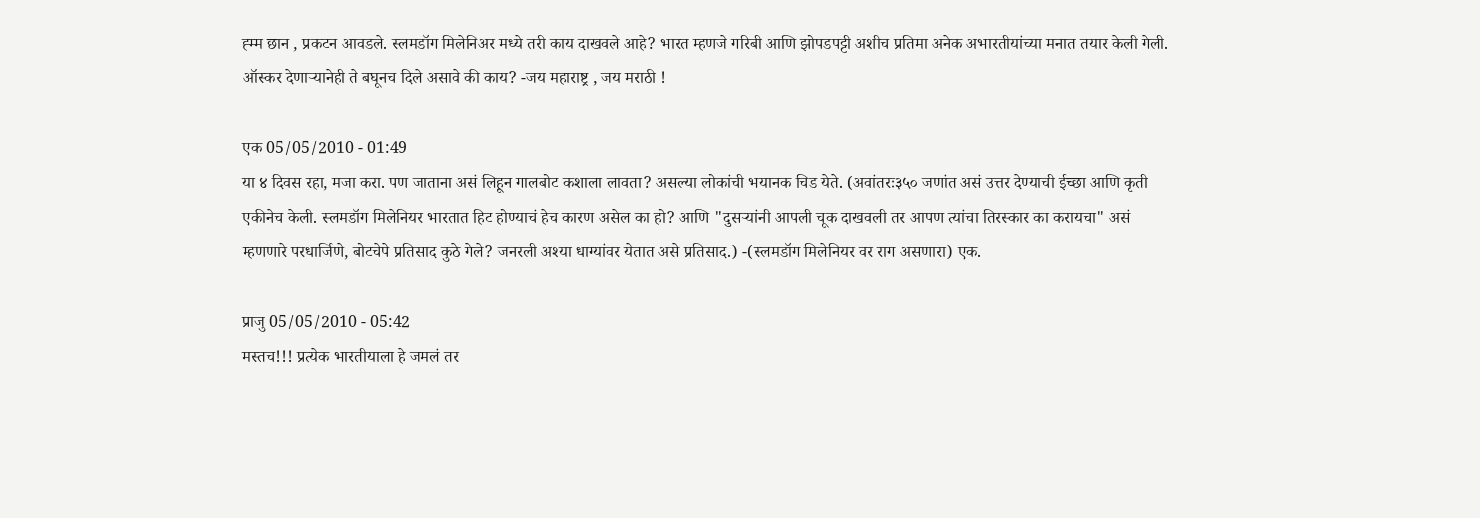ह्म्म छान , प्रकटन आवडले. स्लमडॉग मिलेनिअर मध्ये तरी काय दाखवले आहे? भारत म्हणजे गरिबी आणि झोपडपट्टी अशीच प्रतिमा अनेक अभारतीयांच्या मनात तयार केली गेली. ऑस्कर देणार्‍यानेही ते बघूनच दिले असावे की काय? -जय महाराष्ट्र , जय मराठी !

एक 05/05/2010 - 01:49
या ४ दिवस रहा, मजा करा. पण जाताना असं लिहून गालबोट कशाला लावता? असल्या लोकांची भयानक चिड येते. (अवांतरः३५० जणांत असं उत्तर देण्याची ईच्छा आणि कृती एकीनेच केली. स्लमडॉग मिलेनियर भारतात हिट होण्याचं हेच कारण असेल का हो? आणि "दुसर्‍यांनी आपली चूक दाखवली तर आपण त्यांचा तिरस्कार का करायचा" असं म्हणणारे परधार्जिणे, बोटचेपे प्रतिसाद कुठे गेले? जनरली अश्या धाग्यांवर येतात असे प्रतिसाद.) -(स्लमडॉग मिलेनियर वर राग असणारा) एक.

प्राजु 05/05/2010 - 05:42
मस्तच!!! प्रत्येक भारतीयाला हे जमलं तर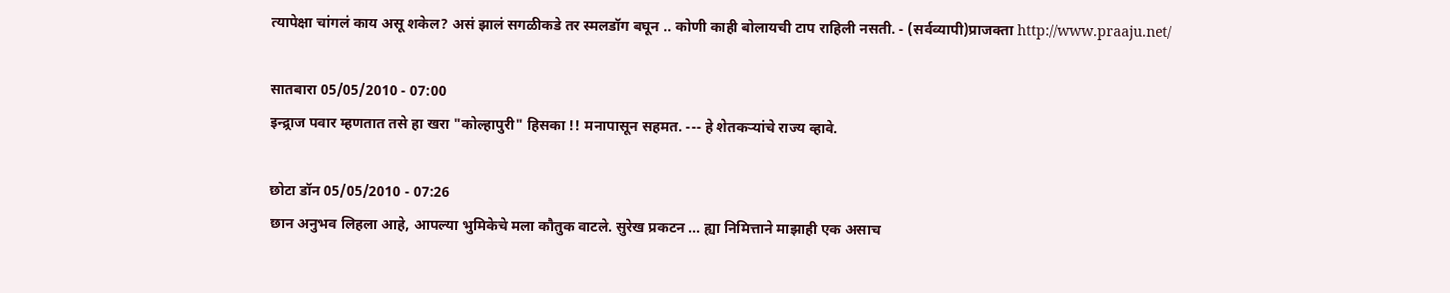त्यापेक्षा चांगलं काय असू शकेल? असं झालं सगळीकडे तर स्मलडॉग बघून .. कोणी काही बोलायची टाप राहिली नसती. - (सर्वव्यापी)प्राजक्ता http://www.praaju.net/

सातबारा 05/05/2010 - 07:00
इन्द्र्राज पवार म्हणतात तसे हा खरा "कोल्हापुरी" हिसका !! मनापासून सहमत. --- हे शेतकर्‍यांचे राज्य व्हावे.

छोटा डॉन 05/05/2010 - 07:26
छान अनुभव लिहला आहे, आपल्या भुमिकेचे मला कौतुक वाटले. सुरेख प्रकटन ... ह्या निमित्ताने माझाही एक असाच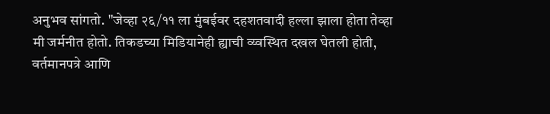अनुभव सांगतो. "जेव्हा २६/११ ला मुंबईवर दहशतवादी हल्ला झाला होता तेव्हा मी जर्मनीत होतो. तिकडच्या मिडियानेही ह्याची व्य्वस्थित दखल घेतली होती, वर्तमानपत्रे आणि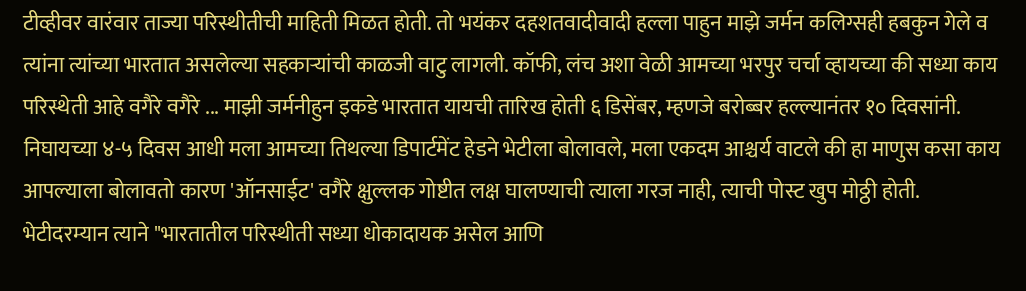टीव्हीवर वारंवार ताज्या परिस्थीतीची माहिती मिळत होती. तो भयंकर दहशतवादीवादी हल्ला पाहुन माझे जर्मन कलिग्सही हबकुन गेले व त्यांना त्यांच्या भारतात असलेल्या सहकार्‍यांची काळजी वाटु लागली. कॉफी, लंच अशा वेळी आमच्या भरपुर चर्चा व्हायच्या की सध्या काय परिस्थेती आहे वगैरे वगैरे ... माझी जर्मनीहुन इकडे भारतात यायची तारिख होती ६ डिसेंबर, म्हणजे बरोब्बर हल्ल्यानंतर १० दिवसांनी. निघायच्या ४-५ दिवस आधी मला आमच्या तिथल्या डिपार्टमेंट हेडने भेटीला बोलावले, मला एकदम आश्चर्य वाटले की हा माणुस कसा काय आपल्याला बोलावतो कारण 'ऑनसाईट' वगैरे क्षुल्लक गोष्टीत लक्ष घालण्याची त्याला गरज नाही, त्याची पोस्ट खुप मोठ्ठी होती. भेटीदरम्यान त्याने "भारतातील परिस्थीती सध्या धोकादायक असेल आणि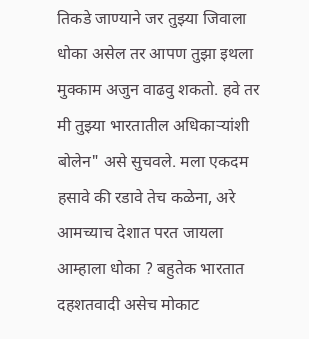तिकडे जाण्याने जर तुझ्या जिवाला धोका असेल तर आपण तुझा इथला मुक्काम अजुन वाढवु शकतो. हवे तर मी तुझ्या भारतातील अधिकार्‍यांशी बोलेन" असे सुचवले. मला एकदम हसावे की रडावे तेच कळेना, अरे आमच्याच देशात परत जायला आम्हाला धोका ? बहुतेक भारतात दहशतवादी असेच मोकाट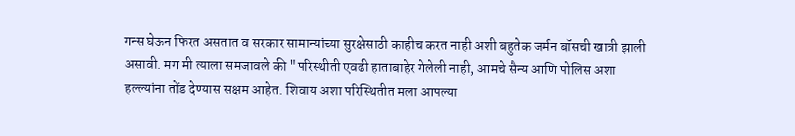गन्स घेऊन फिरत असतात व सरकार सामान्यांच्या सुरक्षेसाठी काहीच करत नाही अशी बहुतेक जर्मन बॉसची खात्री झाली असावी. मग मी त्याला समजावले की "परिस्थीती एवढी हाताबाहेर गेलेली नाही, आमचे सैन्य आणि पोलिस अशा हल्ल्यांना तोंड देण्यास सक्षम आहेत. शिवाय अशा परिस्थितीत मला आपल्या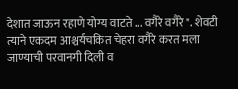देशात जाऊन रहाणे योग्य वाटते ... वगैरे वगैरे ". शेवटी त्याने एकदम आश्चर्यचकित चेहरा वगैरे करत मला जाण्याची परवानगी दिली व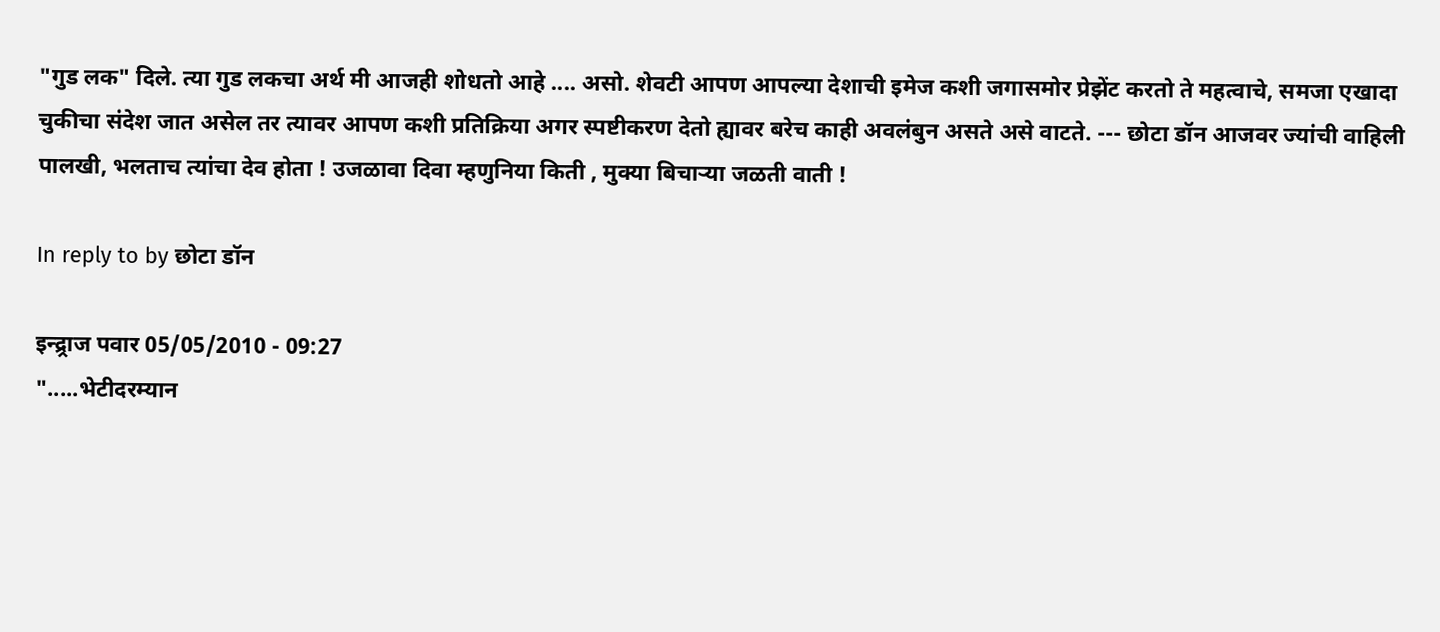"गुड लक" दिले. त्या गुड लकचा अर्थ मी आजही शोधतो आहे .... असो. शेवटी आपण आपल्या देशाची इमेज कशी जगासमोर प्रेझेंट करतो ते महत्वाचे, समजा एखादा चुकीचा संदेश जात असेल तर त्यावर आपण कशी प्रतिक्रिया अगर स्पष्टीकरण देतो ह्यावर बरेच काही अवलंबुन असते असे वाटते. --- छोटा डॉन आजवर ज्यांची वाहिली पालखी, भलताच त्यांचा देव होता ! उजळावा दिवा म्हणुनिया किती , मुक्या बिचार्‍या जळती वाती !

In reply to by छोटा डॉन

इन्द्र्राज पवार 05/05/2010 - 09:27
".....भेटीदरम्यान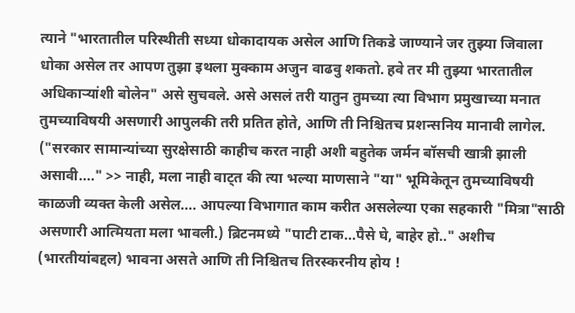त्याने "भारतातील परिस्थीती सध्या धोकादायक असेल आणि तिकडे जाण्याने जर तुझ्या जिवाला धोका असेल तर आपण तुझा इथला मुक्काम अजुन वाढवु शकतो. हवे तर मी तुझ्या भारतातील अधिकार्‍यांशी बोलेन" असे सुचवले. असे असलं तरी यातुन तुमच्या त्या विभाग प्रमुखाच्या मनात तुमच्याविषयी असणारी आपुलकी तरी प्रतित होते, आणि ती निश्चितच प्रशन्सनिय मानावी लागेल. ("सरकार सामान्यांच्या सुरक्षेसाठी काहीच करत नाही अशी बहुतेक जर्मन बॉसची खात्री झाली असावी...." >> नाही, मला नाही वाट्त की त्या भल्या माणसाने "या" भूमिकेतून तुमच्याविषयी काळजी व्यक्त केली असेल.... आपल्या विभागात काम करीत असलेल्या एका सहकारी "मित्रा"साठी असणारी आत्मियता मला भावली.) ब्रिटनमध्ये "पाटी टाक...पैसे घे, बाहेर हो.." अशीच (भारतीयांबद्दल) भावना असते आणि ती निश्चितच तिरस्करनीय होय !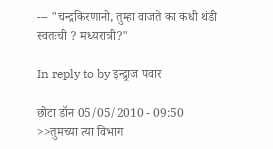--- "चन्द्रकिरणानो, तुम्हा वाजते का कधी थंडी स्वतःची ? मध्यरात्री?"

In reply to by इन्द्र्राज पवार

छोटा डॉन 05/05/2010 - 09:50
>>तुमच्या त्या विभाग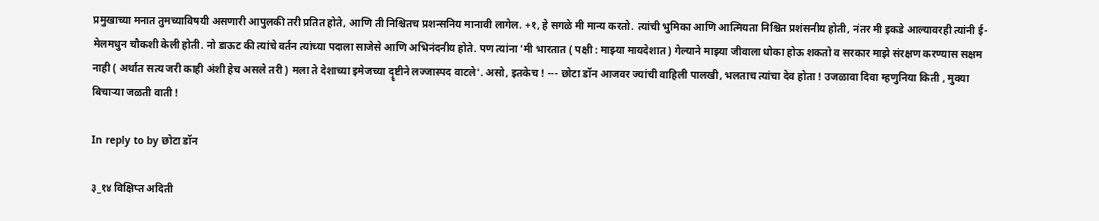प्रमुखाच्या मनात तुमच्याविषयी असणारी आपुलकी तरी प्रतित होते, आणि ती निश्चितच प्रशन्सनिय मानावी लागेल. +१, हे सगळे मी मान्य करतो. त्यांची भुमिका आणि आत्मियता निश्चित प्रशंसनीय होती, नंतर मी इकडे आल्यावरही त्यांनी ई-मेलमधुन चौकशी केली होती. नो डाऊट की त्यांचे वर्तन त्यांच्या पदाला साजेसे आणि अभिनंदनीय होते. पण त्यांना 'मी भारतात ( पक्षी : माझ्या मायदेशात ) गेल्याने माझ्या जीवाला धोका होऊ शकतो व सरकार माझे संरक्षण करण्यास सक्षम नाही ( अर्थात सत्य जरी काही अंशी हेच असले तरी ) मला ते देशाच्या इमेजच्या दॄष्टीने लज्जास्पद वाटले'. असो, इतकेच ! --- छोटा डॉन आजवर ज्यांची वाहिली पालखी, भलताच त्यांचा देव होता ! उजळावा दिवा म्हणुनिया किती , मुक्या बिचार्‍या जळती वाती !

In reply to by छोटा डॉन

३_१४ विक्षिप्त अदिती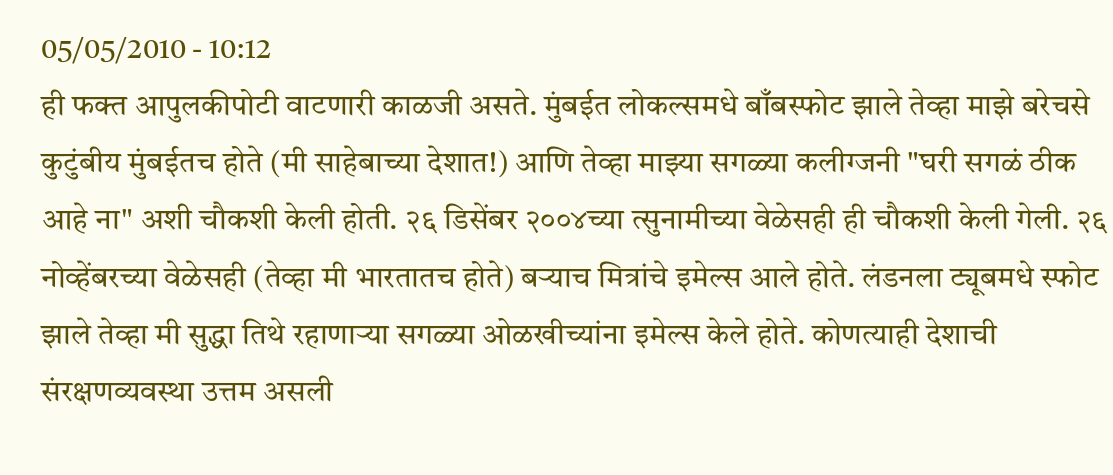05/05/2010 - 10:12
ही फक्त आपुलकीपोटी वाटणारी काळजी असते. मुंबईत लोकल्समधे बाँबस्फोट झाले तेव्हा माझे बरेचसे कुटुंबीय मुंबईतच होते (मी साहेबाच्या देशात!) आणि तेव्हा माझ्या सगळ्या कलीग्जनी "घरी सगळं ठीक आहे ना" अशी चौकशी केली होती. २६ डिसेंबर २००४च्या त्सुनामीच्या वेळेसही ही चौकशी केली गेली. २६ नोव्हेंबरच्या वेळेसही (तेव्हा मी भारतातच होते) बर्‍याच मित्रांचे इमेल्स आले होते. लंडनला ट्यूबमधे स्फोट झाले तेव्हा मी सुद्धा तिथे रहाणार्‍या सगळ्या ओळखीच्यांना इमेल्स केले होते. कोणत्याही देशाची संरक्षणव्यवस्था उत्तम असली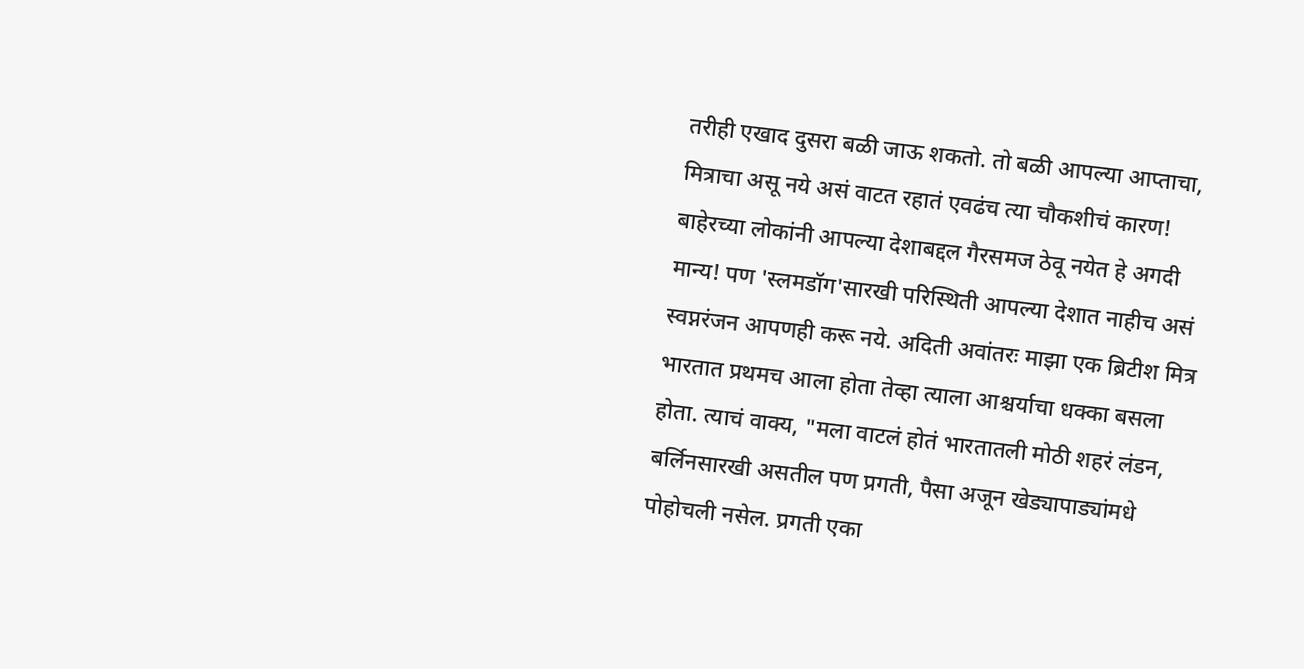तरीही एखाद दुसरा बळी जाऊ शकतो. तो बळी आपल्या आप्ताचा, मित्राचा असू नये असं वाटत रहातं एवढंच त्या चौकशीचं कारण! बाहेरच्या लोकांनी आपल्या देशाबद्दल गैरसमज ठेवू नयेत हे अगदी मान्य! पण 'स्लमडॉग'सारखी परिस्थिती आपल्या देशात नाहीच असं स्वप्नरंजन आपणही करू नये. अदिती अवांतरः माझा एक ब्रिटीश मित्र भारतात प्रथमच आला होता तेव्हा त्याला आश्चर्याचा धक्का बसला होता. त्याचं वाक्य, "मला वाटलं होतं भारतातली मोठी शहरं लंडन, बर्लिनसारखी असतील पण प्रगती, पैसा अजून खेड्यापाड्यांमधे पोहोचली नसेल. प्रगती एका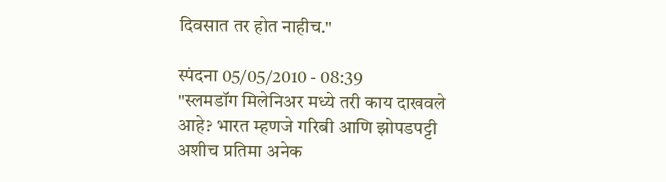दिवसात तर होत नाहीच."

स्पंदना 05/05/2010 - 08:39
"स्लमडॉग मिलेनिअर मध्ये तरी काय दाखवले आहे? भारत म्हणजे गरिबी आणि झोपडपट्टी अशीच प्रतिमा अनेक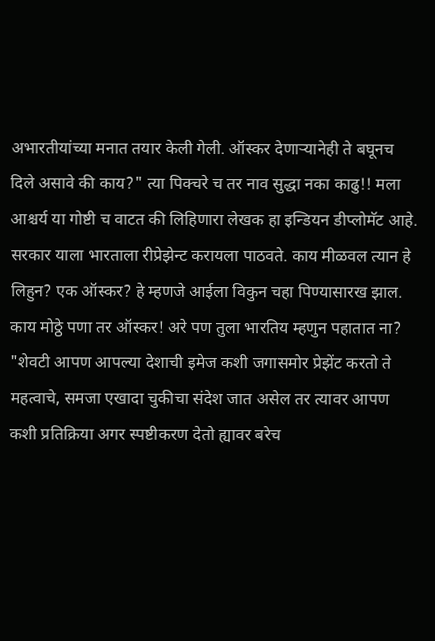अभारतीयांच्या मनात तयार केली गेली. ऑस्कर देणार्‍यानेही ते बघूनच दिले असावे की काय?" त्या पिक्चरे च तर नाव सुद्धा नका काढु!! मला आश्चर्य या गोष्टी च वाटत की लिहिणारा लेखक हा इन्डियन डीप्लोमॅट आहे. सरकार याला भारताला रीप्रेझेन्ट करायला पाठवते. काय मीळवल त्यान हे लिहुन? एक ऑस्कर? हे म्हणजे आईला विकुन चहा पिण्यासारख झाल. काय मोठ्ठे पणा तर ऑस्कर! अरे पण तुला भारतिय म्हणुन पहातात ना? "शेवटी आपण आपल्या देशाची इमेज कशी जगासमोर प्रेझेंट करतो ते महत्वाचे, समजा एखादा चुकीचा संदेश जात असेल तर त्यावर आपण कशी प्रतिक्रिया अगर स्पष्टीकरण देतो ह्यावर बरेच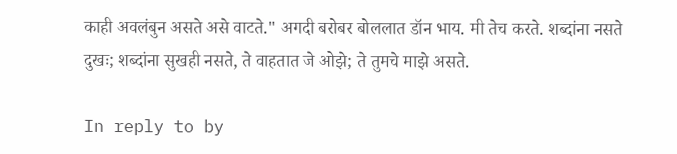काही अवलंबुन असते असे वाटते." अगदी बरोबर बोललात डॉन भाय. मी तेच करते. शब्दांना नसते दुखः; शब्दांना सुखही नसते, ते वाहतात जे ओझे; ते तुमचे माझे असते.

In reply to by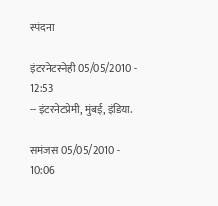स्पंदना

इंटरनेटस्नेही 05/05/2010 - 12:53
-- इंटरनेटप्रेमी, मुंबई, इंडिया.

समंजस 05/05/2010 - 10:06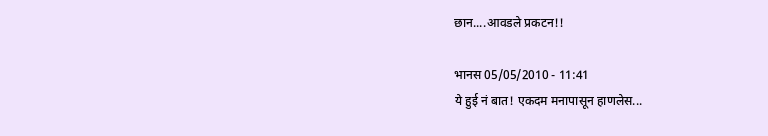छान....आवडले प्रकटन!!

भानस 05/05/2010 - 11:41
ये हुई नं बात! एकदम मनापासून हाणलेस...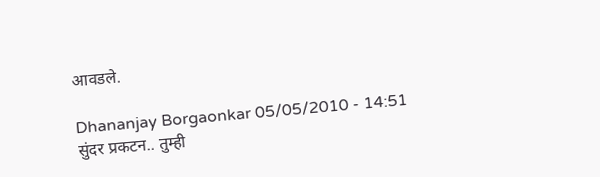आवडले.

Dhananjay Borgaonkar 05/05/2010 - 14:51
सुंदर प्रकटन.. तुम्ही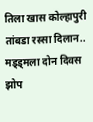तिला खास कोल्हापुरी तांबडा रस्सा दिलान.. मड्ड्मला दोन दिवस झोप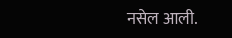नसेल आली.